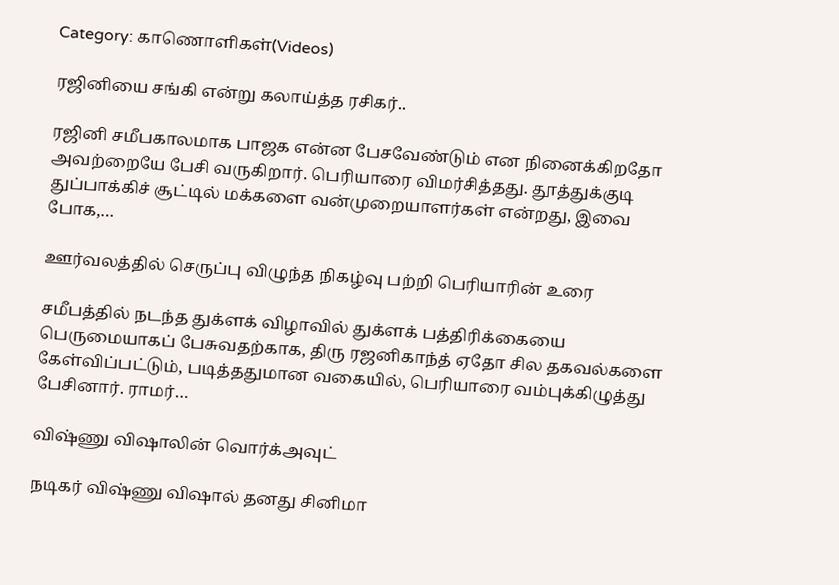Category: காணொளிகள்(Videos)

ரஜினியை சங்கி என்று கலாய்த்த ரசிகர்..

ரஜினி சமீபகாலமாக பாஜக என்ன பேசவேண்டும் என நினைக்கிறதோ அவற்றையே பேசி வருகிறார். பெரியாரை விமர்சித்தது. தூத்துக்குடி துப்பாக்கிச் சூட்டில் மக்களை வன்முறையாளர்கள் என்றது, இவை போக,…

ஊர்வலத்தில் செருப்பு விழுந்த நிகழ்வு பற்றி பெரியாரின் உரை

சமீபத்தில் நடந்த துக்ளக் விழாவில் துக்ளக் பத்திரிக்கையை பெருமையாகப் பேசுவதற்காக, திரு ரஜனிகாந்த் ஏதோ சில தகவல்களை கேள்விப்பட்டும், படித்ததுமான வகையில், பெரியாரை வம்புக்கிழுத்து பேசினார். ராமர்…

விஷ்ணு விஷாலின் வொர்க்அவுட்

நடிகர் விஷ்ணு விஷால் தனது சினிமா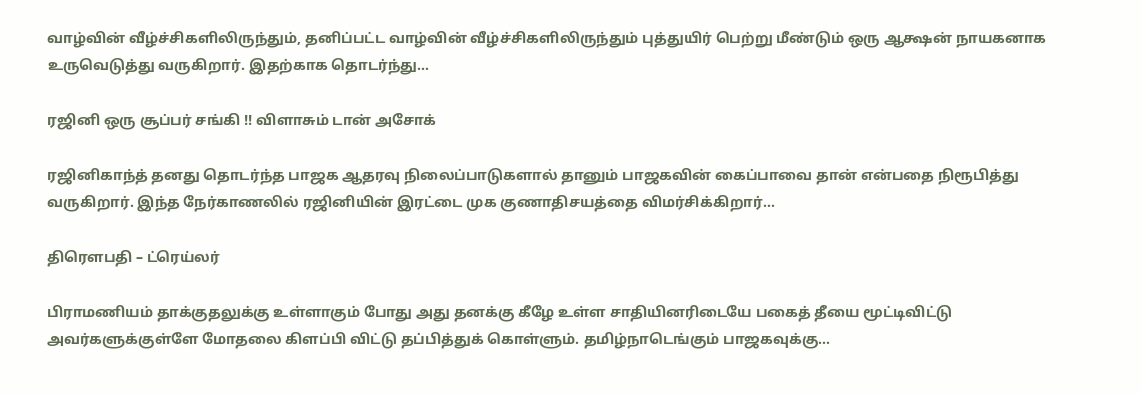வாழ்வின் வீழ்ச்சிகளிலிருந்தும், தனிப்பட்ட வாழ்வின் வீழ்ச்சிகளிலிருந்தும் புத்துயிர் பெற்று மீண்டும் ஒரு ஆக்ஷன் நாயகனாக உருவெடுத்து வருகிறார். இதற்காக தொடர்ந்து…

ரஜினி ஒரு சூப்பர் சங்கி !! விளாசும் டான் அசோக்

ரஜினிகாந்த் தனது தொடர்ந்த பாஜக ஆதரவு நிலைப்பாடுகளால் தானும் பாஜகவின் கைப்பாவை தான் என்பதை நிரூபித்து வருகிறார். இந்த நேர்காணலில் ரஜினியின் இரட்டை முக குணாதிசயத்தை விமர்சிக்கிறார்…

திரௌபதி – ட்ரெய்லர்

பிராமணியம் தாக்குதலுக்கு உள்ளாகும் போது அது தனக்கு கீழே உள்ள சாதியினரிடையே பகைத் தீயை மூட்டிவிட்டு அவர்களுக்குள்ளே மோதலை கிளப்பி விட்டு தப்பித்துக் கொள்ளும். தமிழ்நாடெங்கும் பாஜகவுக்கு…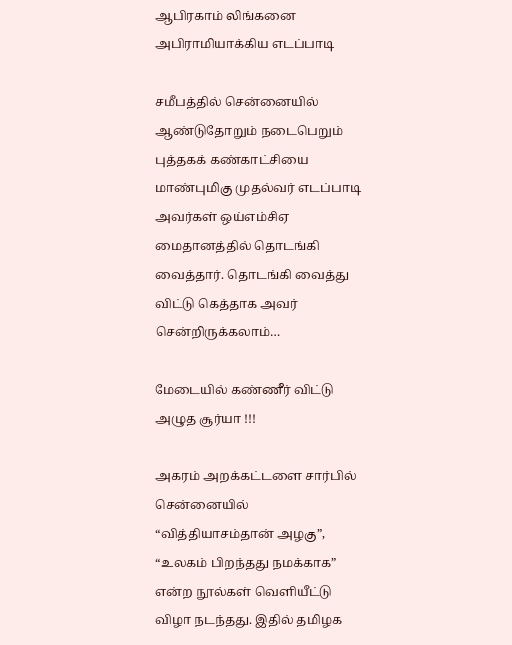ஆபிரகாம் லிங்கனை அபிராமியாக்கிய எடப்பாடி

சமீபத்தில் சென்னையில் ஆண்டுதோறும் நடைபெறும் புத்தகக் கண்காட்சியை மாண்புமிகு முதல்வர் எடப்பாடி அவர்கள் ஒய்எம்சிஏ மைதானத்தில் தொடங்கி வைத்தார். தொடங்கி வைத்து விட்டு கெத்தாக அவர் சென்றிருக்கலாம்…

மேடையில் கண்ணீர் விட்டு அழுத சூர்யா !!!

அகரம் அறக்கட்டளை சார்பில் சென்னையில் “வித்தியாசம்தான் அழகு”, “உலகம் பிறந்தது நமக்காக” என்ற நூல்கள் வெளியீட்டு விழா நடந்தது. இதில் தமிழக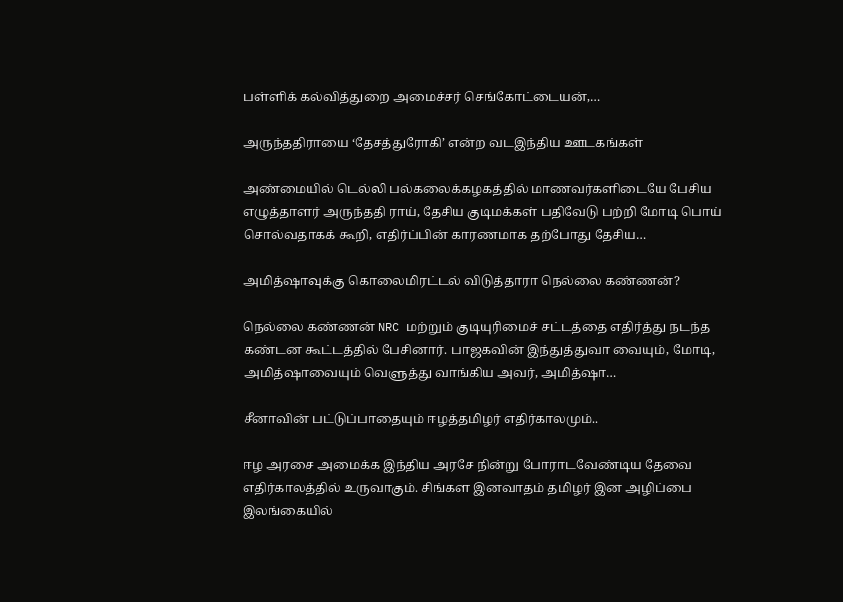பள்ளிக் கல்வித்துறை அமைச்சர் செங்கோட்டையன்,…

அருந்ததிராயை ‘தேசத்துரோகி’ என்ற வடஇந்திய ஊடகங்கள்

அண்மையில் டெல்லி பல்கலைக்கழகத்தில் மாணவர்களிடையே பேசிய எழுத்தாளர் அருந்ததி ராய், தேசிய குடிமக்கள் பதிவேடு பற்றி மோடி பொய் சொல்வதாகக் கூறி, எதிர்ப்பின் காரணமாக தற்போது தேசிய…

அமித்ஷாவுக்கு கொலைமிரட்டல் விடுத்தாரா நெல்லை கண்ணன்?

நெல்லை கண்ணன் NRC மற்றும் குடியுரிமைச் சட்டத்தை எதிர்த்து நடந்த கண்டன கூட்டத்தில் பேசினார். பாஜகவின் இந்துத்துவா வையும், மோடி, அமித்ஷாவையும் வெளுத்து வாங்கிய அவர், அமித்ஷா…

சீனாவின் பட்டுப்பாதையும் ஈழத்தமிழர் எதிர்காலமும்..

ஈழ அரசை அமைக்க இந்திய அரசே நின்று போராடவேண்டிய தேவை எதிர்காலத்தில் உருவாகும். சிங்கள இனவாதம் தமிழர் இன அழிப்பை இலங்கையில்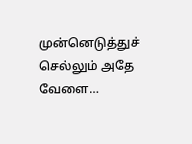முன்னெடுத்துச் செல்லும் அதே வேளை…